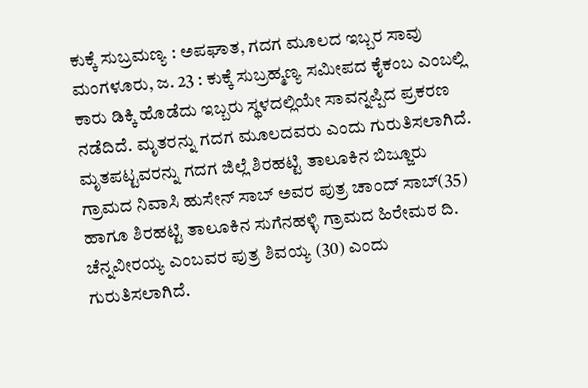ಕುಕ್ಕೆ ಸುಬ್ರಮಣ್ಯ : ಅಪಘಾತ, ಗದಗ ಮೂಲದ ಇಬ್ಬರ ಸಾವು
ಮಂಗಳೂರು, ಜ. 23 : ಕುಕ್ಕೆ ಸುಬ್ರಹ್ಮಣ್ಯ ಸಮೀಪದ ಕೈಕಂಬ ಎಂಬಲ್ಲಿ ಕಾರು ಡಿಕ್ಕಿ ಹೊಡೆದು ಇಬ್ಬರು ಸ್ಥಳದಲ್ಲಿಯೇ ಸಾವನ್ನಪ್ಪಿದ ಪ್ರಕರಣ ನಡೆದಿದೆ. ಮೃತರನ್ನು ಗದಗ ಮೂಲದವರು ಎಂದು ಗುರುತಿಸಲಾಗಿದೆ.
ಮೃತಪಟ್ಟವರನ್ನು ಗದಗ ಜಿಲ್ಲೆ ಶಿರಹಟ್ಟಿ ತಾಲೂಕಿನ ಬಿಜ್ಜೂರು ಗ್ರಾಮದ ನಿವಾಸಿ ಹುಸೇನ್ ಸಾಬ್ ಅವರ ಪುತ್ರ ಚಾಂದ್ ಸಾಬ್(35) ಹಾಗೂ ಶಿರಹಟ್ಟಿ ತಾಲೂಕಿನ ಸುಗೆನಹಳ್ಳಿ ಗ್ರಾಮದ ಹಿರೇಮಠ ದಿ. ಚೆನ್ನವೀರಯ್ಯ ಎಂಬವರ ಪುತ್ರ ಶಿವಯ್ಯ (30) ಎಂದು ಗುರುತಿಸಲಾಗಿದೆ.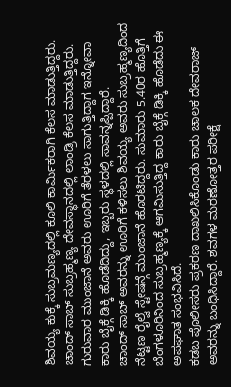ಶಿವಯ್ಯ ಕುಕ್ಕೆ ಸುಬ್ರಮಣ್ಯದಲ್ಲಿ ಕೂಲಿ ಕಾರ್ಮಿಕರಾಗಿ ಕೆಲಸ ಮಾಡುತ್ತಿದ್ದರು. ಚಾಂದ್ ಸಾಬ್ ಸುಬ್ರಹ್ಮಣ್ಯ ದೇವಸ್ಥಾನದಲ್ಲಿ ಲಾಂಡ್ರಿ ಕೆಲಸ ಮಾಡುತ್ತಿದ್ದರು. ಗುರುವಾರ ಮುಂಜಾನೆ ಅವರು ಊರಿಗೆ ತೆರಳಲು ಸಾಗುತ್ತಿದ್ದಾಗ ಇನ್ನೋವಾ ಕಾರು ಬೈಕ್ಗೆ ಡಿಕ್ಕಿ ಹೊಡೆದಿದ್ದು, ಇಬ್ಬರು ಸ್ಥಳದಲ್ಲಿ ಸಾವನ್ನಪ್ಪಿದ್ದಾರೆ.
ಚಾಂದ್ ಸಾಬ್ ಅವರನ್ನು ಊರಿಗೆ ಕಳಿಸಲು ಶಿವಯ್ಯ ಅವರು ಸುಬ್ರಹ್ಮಣ್ಯದಿಂದ ನೆಟ್ಟಣ ರೈಲ್ವೆ ಸ್ಟೇಷನ್ಗೆ ಮುಂಜಾನೆ ಹೊರಟಿದ್ದರು. ಸುಮಾರು 5.40ರ ಹೊತ್ತಿಗೆ ಬೆಂಗಳೂರಿನಿಂದ ಸುಬ್ರಹ್ಮಣ್ಯಕ್ಕೆ ಆಗಮಿಸುತ್ತಿದ್ದ ಕಾರು ಬೈಕ್ಗೆ ಡಿಕ್ಕಿ ಹೊಡೆದು ಈ ಅಪಘಾತ ಸಂಭವಿಸಿದೆ.
ಕಡಬ ಪೊಲೀಸರು ಪ್ರಕರಣ ದಾಖಲಿಸಿಕೊಂಡು ಕಾರು ಚಾಲಕ ದೇವರಾಜ್ ಅವರನ್ನು ಬಂಧಿಸಿದ್ದಾರೆ. ಶವಗಳ ಮರಣೋತ್ತರ ಪರೀಕ್ಷೆ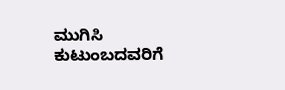ಮುಗಿಸಿ ಕುಟುಂಬದವರಿಗೆ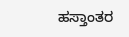ಹಸ್ತಾಂತರ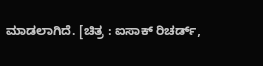ಮಾಡಲಾಗಿದೆ. [ಚಿತ್ರ : ಐಸಾಕ್ ರಿಚರ್ಡ್,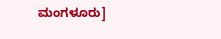ಮಂಗಳೂರು]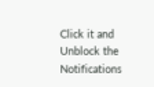Click it and Unblock the Notifications